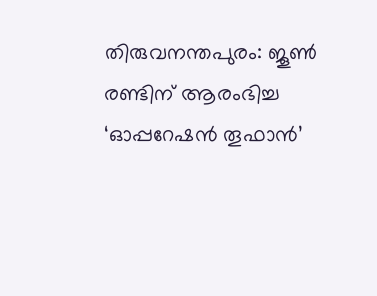തിരുവനന്തപുരം: ജൂൺ രണ്ടിന് ആരംഭിച്ച ‘ഓപ്പറേഷൻ തൂഫാൻ’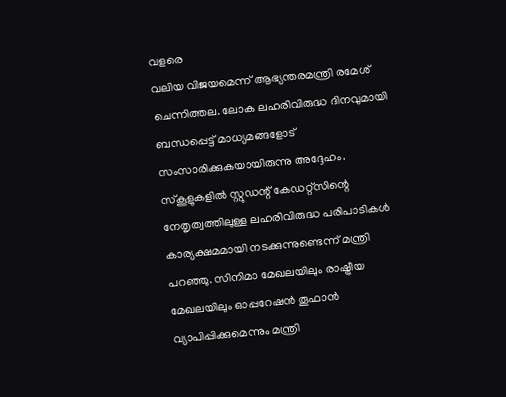വളരെ
വലിയ വിജയമെന്ന് ആഭ്യന്തരമന്ത്രി രമേശ് ചെന്നിത്തല. ലോക ലഹരിവിരുദ്ധ ദിനവുമായി ബന്ധപ്പെട്ട് മാധ്യമങ്ങളോട് സംസാരിക്കുകയായിരുന്നു അദ്ദേഹം. സ്കൂളുകളിൽ സ്റ്റുഡന്റ് കേഡറ്റ്സിന്റെ നേതൃത്വത്തിലുള്ള ലഹരിവിരുദ്ധ പരിപാടികൾ കാര്യക്ഷമമായി നടക്കുന്നുണ്ടെന്ന് മന്ത്രി പറഞ്ഞു. സിനിമാ മേഖലയിലും രാഷ്ട്രീയ മേഖലയിലും ഓപ്പറേഷൻ തൂഫാൻ വ്യാപിപ്പിക്കുമെന്നും മന്ത്രി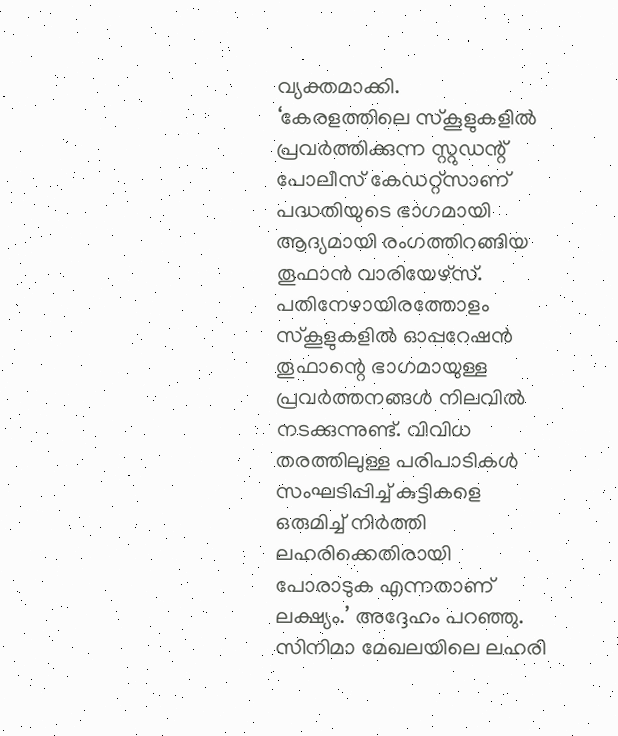വ്യക്തമാക്കി.
‘കേരളത്തിലെ സ്കൂളുകളിൽ പ്രവർത്തിക്കുന്ന സ്റ്റുഡന്റ് പോലീസ് കേഡറ്റ്സാണ് പദ്ധതിയുടെ ഭാഗമായി ആദ്യമായി രംഗത്തിറങ്ങിയ തൂഫാൻ വാരിയേഴ്സ്. പതിനേഴായിരത്തോളം സ്കൂളുകളിൽ ഓപ്പറേഷൻ തൂഫാന്റെ ഭാഗമായുള്ള പ്രവർത്തനങ്ങൾ നിലവിൽ നടക്കുന്നുണ്ട്. വിവിധ തരത്തിലുള്ള പരിപാടികൾ സംഘടിപ്പിച്ച് കുട്ടികളെ ഒരുമിച്ച് നിർത്തി ലഹരിക്കെതിരായി പോരാടുക എന്നതാണ് ലക്ഷ്യം.’ അദ്ദേഹം പറഞ്ഞു.
സിനിമാ മേഖലയിലെ ലഹരി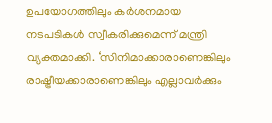ഉപയോഗത്തിലും കർശനമായ നടപടികൾ സ്വീകരിക്കുമെന്ന് മന്ത്രി വ്യക്തമാക്കി. ‘സിനിമാക്കാരാണെങ്കിലും രാഷ്ട്രീയക്കാരാണെങ്കിലും എല്ലാവർക്കും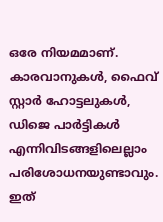ഒരേ നിയമമാണ്. കാരവാനുകൾ, ഫൈവ് സ്റ്റാർ ഹോട്ടലുകൾ, ഡിജെ പാർട്ടികൾ എന്നിവിടങ്ങളിലെല്ലാം പരിശോധനയുണ്ടാവും. ഇത്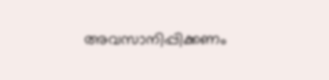അവസാനിപ്പിക്കണം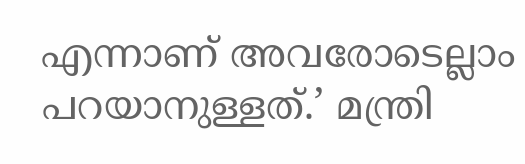എന്നാണ് അവരോടെല്ലാം പറയാനുള്ളത്.’ മന്ത്രി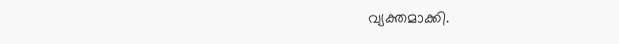വ്യക്തമാക്കി.